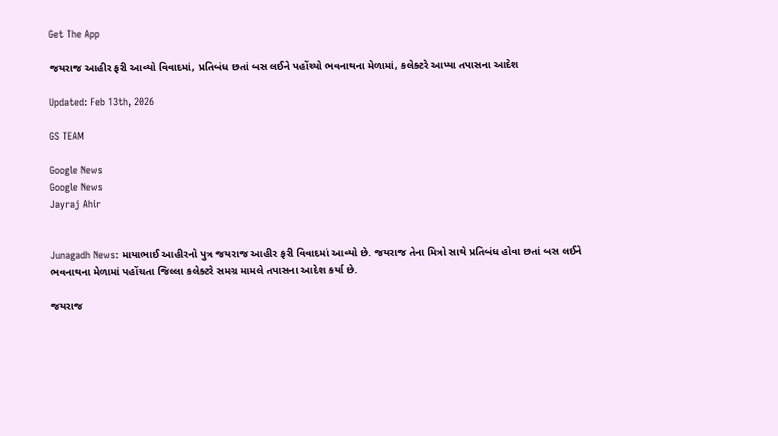Get The App

જયરાજ આહીર ફરી આવ્યો વિવાદમાં, પ્રતિબંધ છતાં બસ લઈને પહોંચ્યો ભવનાથના મેળામાં, કલેક્ટરે આપ્યા તપાસના આદેશ

Updated: Feb 13th, 2026

GS TEAM

Google News
Google News
Jayraj Ahir


Junagadh News: માયાભાઈ આહીરનો પુત્ર જયરાજ આહીર ફરી વિવાદમાં આવ્યો છે. જયરાજ તેના મિત્રો સાથે પ્રતિબંધ હોવા છતાં બસ લઈને ભવનાથના મેળામાં પહોંચતા જિલ્લા કલેક્ટરે સમગ્ર મામલે તપાસના આદેશ કર્યા છે.

જયરાજ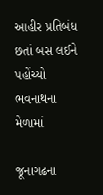આહીર પ્રતિબંધ છતાં બસ લઈને પહોંચ્યો ભવનાથના મેળામાં

જૂનાગઢના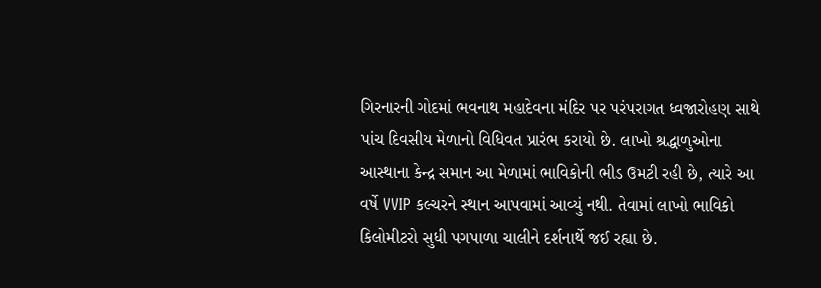ગિરનારની ગોદમાં ભવનાથ મહાદેવના મંદિર પર પરંપરાગત ધ્વજારોહણ સાથે પાંચ દિવસીય મેળાનો વિધિવત પ્રારંભ કરાયો છે. લાખો શ્રદ્ધાળુઓના આસ્થાના કેન્દ્ર સમાન આ મેળામાં ભાવિકોની ભીડ ઉમટી રહી છે, ત્યારે આ વર્ષે VVIP કલ્ચરને સ્થાન આપવામાં આવ્યું નથી. તેવામાં લાખો ભાવિકો કિલોમીટરો સુધી પગપાળા ચાલીને દર્શનાર્થે જઈ રહ્યા છે.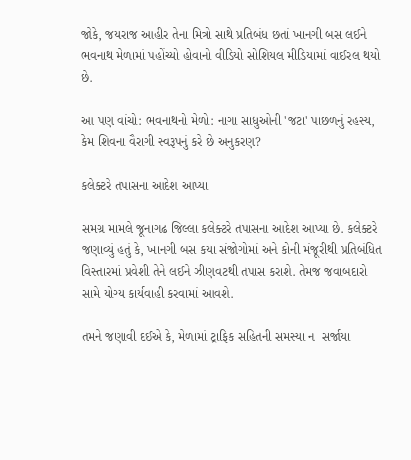જોકે, જયરાજ આહીર તેના મિત્રો સાથે પ્રતિબંધ છતાં ખાનગી બસ લઈને ભવનાથ મેળામાં પહોંચ્યો હોવાનો વીડિયો સોશિયલ મીડિયામાં વાઈરલ થયો છે.

આ પણ વાંચો: ભવનાથનો મેળો: નાગા સાધુઓની 'જટા' પાછળનું રહસ્ય, કેમ શિવના વૈરાગી સ્વરૂપનું કરે છે અનુકરણ?

કલેક્ટરે તપાસના આદેશ આપ્યા

સમગ્ર મામલે જૂનાગઢ જિલ્લા કલેક્ટરે તપાસના આદેશ આપ્યા છે. કલેક્ટરે જણાવ્યું હતું કે, ખાનગી બસ કયા સંજોગોમાં અને કોની મંજૂરીથી પ્રતિબંધિત વિસ્તારમાં પ્રવેશી તેને લઈને ઝીણવટથી તપાસ કરાશે. તેમજ જવાબદારો સામે યોગ્ય કાર્યવાહી કરવામાં આવશે.

તમને જણાવી દઈએ કે, મેળામાં ટ્રાફિક સહિતની સમસ્યા ન  સર્જાયા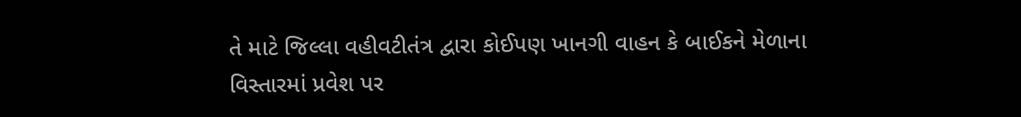તે માટે જિલ્લા વહીવટીતંત્ર દ્વારા કોઈપણ ખાનગી વાહન કે બાઈકને મેળાના વિસ્તારમાં પ્રવેશ પર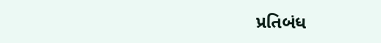પ્રતિબંધ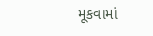મૂકવામાં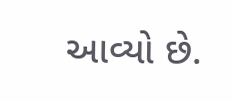આવ્યો છે.